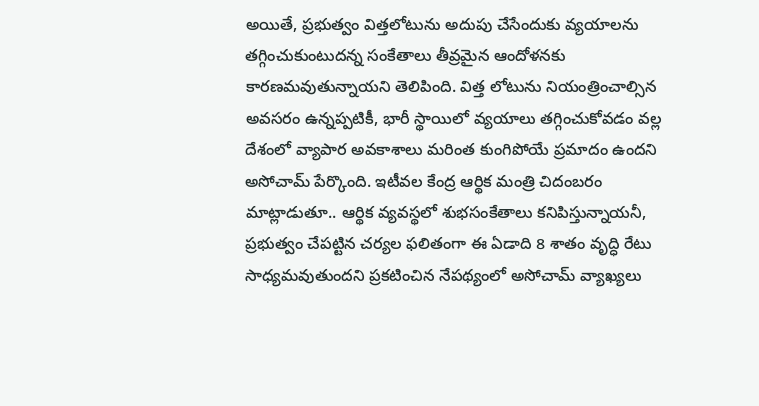అయితే, ప్రభుత్వం విత్తలోటును అదుపు చేసేందుకు వ్యయాలను తగ్గించుకుంటుదన్న సంకేతాలు తీవ్రమైన ఆందోళనకు కారణమవుతున్నాయని తెలిపింది. విత్త లోటును నియంత్రించాల్సిన అవసరం ఉన్నప్పటికీ, భారీ స్థాయిలో వ్యయాలు తగ్గించుకోవడం వల్ల దేశంలో వ్యాపార అవకాశాలు మరింత కుంగిపోయే ప్రమాదం ఉందని అసోచామ్ పేర్కొంది. ఇటీవల కేంద్ర ఆర్థిక మంత్రి చిదంబరం మాట్లాడుతూ.. ఆర్థిక వ్యవస్థలో శుభసంకేతాలు కనిపిస్తున్నాయనీ, ప్రభుత్వం చేపట్టిన చర్యల ఫలితంగా ఈ ఏడాది 8 శాతం వృద్ధి రేటు సాధ్యమవుతుందని ప్రకటించిన నేపథ్యంలో అసోచామ్ వ్యాఖ్యలు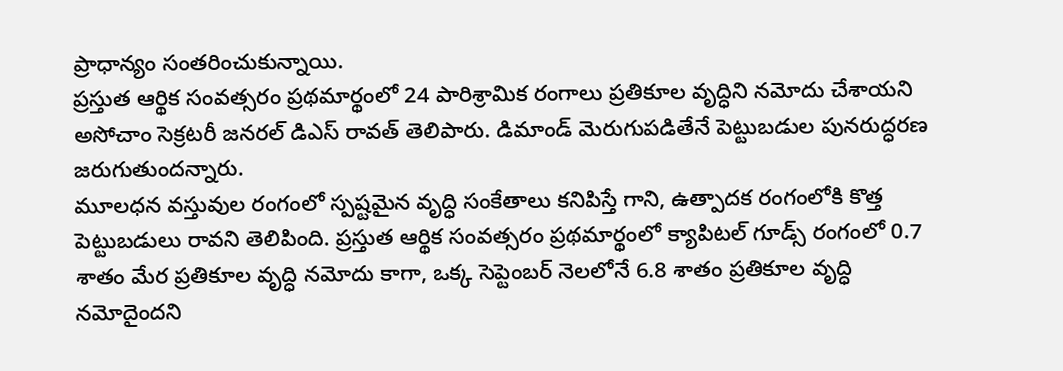ప్రాధాన్యం సంతరించుకున్నాయి.
ప్రస్తుత ఆర్థిక సంవత్సరం ప్రథమార్థంలో 24 పారిశ్రామిక రంగాలు ప్రతికూల వృద్ధిని నమోదు చేశాయని అసోచాం సెక్రటరీ జనరల్ డిఎస్ రావత్ తెలిపారు. డిమాండ్ మెరుగుపడితేనే పెట్టుబడుల పునరుద్ధరణ జరుగుతుందన్నారు.
మూలధన వస్తువుల రంగంలో స్పష్టమైన వృద్ధి సంకేతాలు కనిపిస్తే గాని, ఉత్పాదక రంగంలోకి కొత్త పెట్టుబడులు రావని తెలిపింది. ప్రస్తుత ఆర్థిక సంవత్సరం ప్రథమార్థంలో క్యాపిటల్ గూడ్స్ రంగంలో 0.7 శాతం మేర ప్రతికూల వృద్ధి నమోదు కాగా, ఒక్క సెప్టెంబర్ నెలలోనే 6.8 శాతం ప్రతికూల వృద్ధి నమోదైందని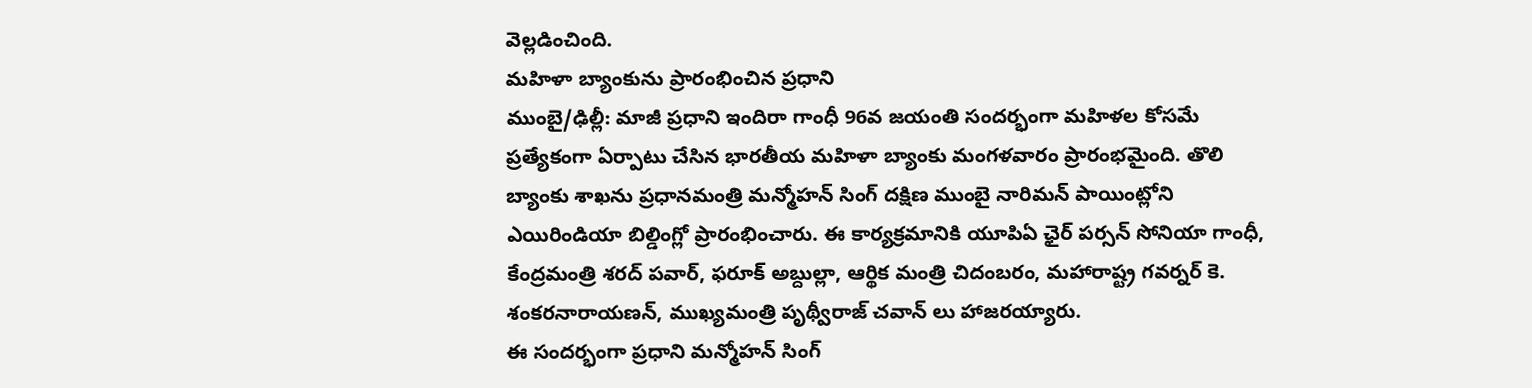వెల్లడించింది.
మహిళా బ్యాంకును ప్రారంభించిన ప్రధాని
ముంబై/ఢిల్లీ: మాజీ ప్రధాని ఇందిరా గాంధీ 96వ జయంతి సందర్భంగా మహిళల కోసమే ప్రత్యేకంగా ఏర్పాటు చేసిన భారతీయ మహిళా బ్యాంకు మంగళవారం ప్రారంభమైంది. తొలి బ్యాంకు శాఖను ప్రధానమంత్రి మన్మోహన్ సింగ్ దక్షిణ ముంబై నారిమన్ పాయింట్లోని ఎయిరిండియా బిల్డింగ్లో ప్రారంభించారు. ఈ కార్యక్రమానికి యూపిఏ ఛైర్ పర్సన్ సోనియా గాంధీ, కేంద్రమంత్రి శరద్ పవార్, ఫరూక్ అబ్దుల్లా, ఆర్థిక మంత్రి చిదంబరం, మహారాష్ట్ర గవర్నర్ కె. శంకరనారాయణన్, ముఖ్యమంత్రి పృథ్వీరాజ్ చవాన్ లు హాజరయ్యారు.
ఈ సందర్భంగా ప్రధాని మన్మోహన్ సింగ్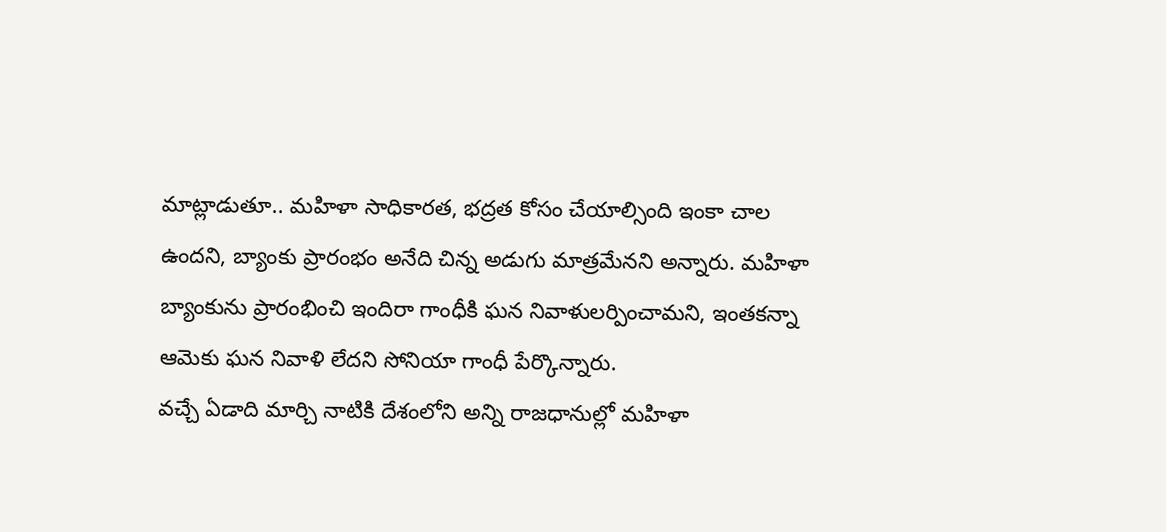మాట్లాడుతూ.. మహిళా సాధికారత, భద్రత కోసం చేయాల్సింది ఇంకా చాల ఉందని, బ్యాంకు ప్రారంభం అనేది చిన్న అడుగు మాత్రమేనని అన్నారు. మహిళా బ్యాంకును ప్రారంభించి ఇందిరా గాంధీకి ఘన నివాళులర్పించామని, ఇంతకన్నా ఆమెకు ఘన నివాళి లేదని సోనియా గాంధీ పేర్కొన్నారు.
వచ్చే ఏడాది మార్చి నాటికి దేశంలోని అన్ని రాజధానుల్లో మహిళా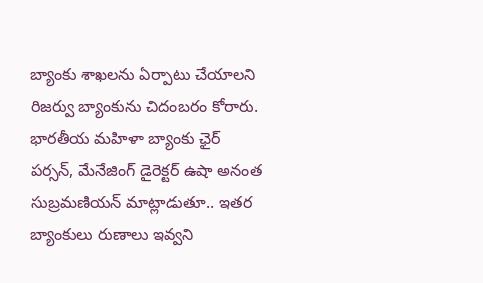బ్యాంకు శాఖలను ఏర్పాటు చేయాలని రిజర్వు బ్యాంకును చిదంబరం కోరారు. భారతీయ మహిళా బ్యాంకు ఛైర్ పర్సన్, మేనేజింగ్ డైరెక్టర్ ఉషా అనంత సుబ్రమణియన్ మాట్లాడుతూ.. ఇతర బ్యాంకులు రుణాలు ఇవ్వని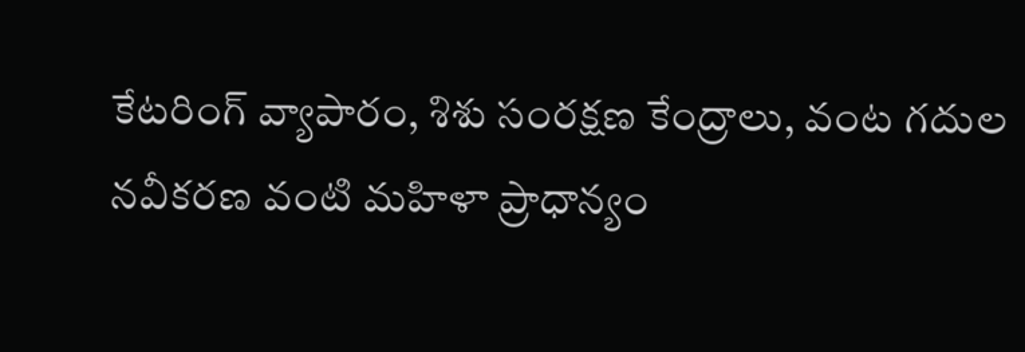కేటరింగ్ వ్యాపారం, శిశు సంరక్షణ కేంద్రాలు, వంట గదుల నవీకరణ వంటి మహిళా ప్రాధాన్యం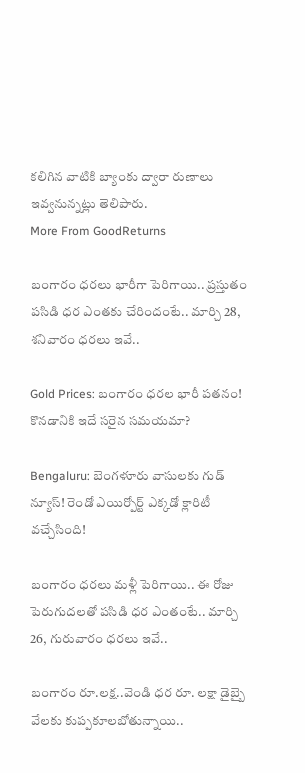కలిగిన వాటికి బ్యాంకు ద్వారా రుణాలు ఇవ్వనున్నట్లు తెలిపారు.
More From GoodReturns

బంగారం ధరలు భారీగా పెరిగాయి.. ప్రస్తుతం పసిడి ధర ఎంతకు చేరిందంటే.. మార్చి 28, శనివారం ధరలు ఇవే..

Gold Prices: బంగారం ధరల భారీ పతనం! కొనడానికి ఇదే సరైన సమయమా?

Bengaluru: బెంగళూరు వాసులకు గుడ్ న్యూస్! రెండో ఎయిర్పోర్ట్ ఎక్కడో క్లారిటీ వచ్చేసింది!

బంగారం ధరలు మళ్లీ పెరిగాయి.. ఈ రోజు పెరుగుదలతో పసిడి ధర ఎంతంటే.. మార్చి 26, గురువారం ధరలు ఇవే..

బంగారం రూ.లక్ష..వెండి ధర రూ. లక్షా డైబ్బై వేలకు కుప్పకూలబోతున్నాయి..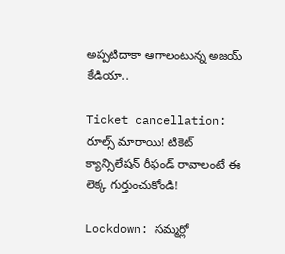అప్పటిదాకా ఆగాలంటున్న అజయ్ కేడియా..

Ticket cancellation: రూల్స్ మారాయి! టికెట్ క్యాన్సిలేషన్ రీఫండ్ రావాలంటే ఈ లెక్క గుర్తుంచుకోండి!

Lockdown: సమ్మర్లో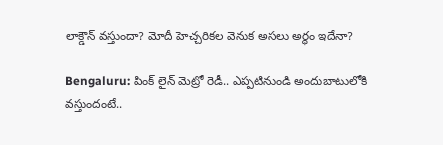లాక్డౌన్ వస్తుందా? మోదీ హెచ్చరికల వెనుక అసలు అర్థం ఇదేనా?

Bengaluru: పింక్ లైన్ మెట్రో రెడీ.. ఎప్పటినుండి అందుబాటులోకి వస్తుందంటే..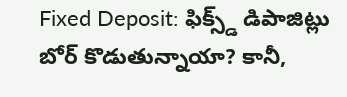Fixed Deposit: ఫిక్స్డ్ డిపాజిట్లు బోర్ కొడుతున్నాయా? కానీ,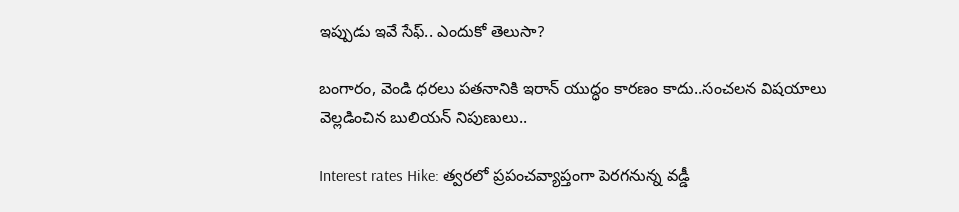ఇప్పుడు ఇవే సేఫ్.. ఎందుకో తెలుసా?

బంగారం, వెండి ధరలు పతనానికి ఇరాన్ యుద్ధం కారణం కాదు..సంచలన విషయాలు వెల్లడించిన బులియన్ నిపుణులు..

Interest rates Hike: త్వరలో ప్రపంచవ్యాప్తంగా పెరగనున్న వడ్డీ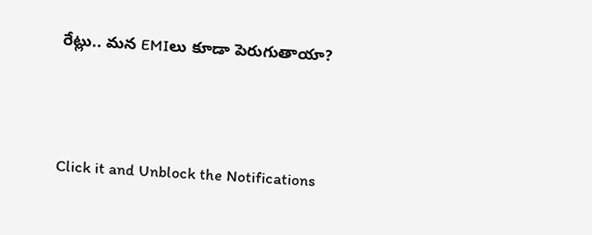రేట్లు.. మన EMIలు కూడా పెరుగుతాయా?



Click it and Unblock the Notifications